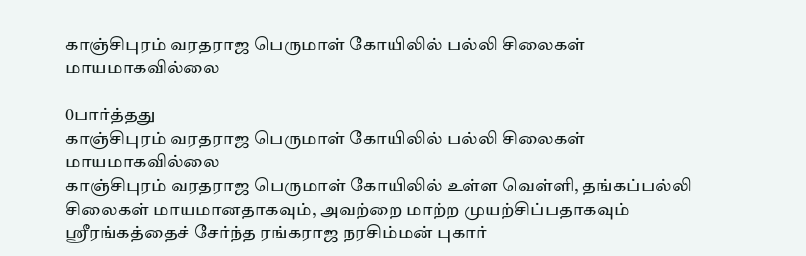காஞ்சிபுரம் வரதராஜ பெருமாள் கோயிலில் பல்லி சிலைகள் மாயமாகவில்லை

0பார்த்தது
காஞ்சிபுரம் வரதராஜ பெருமாள் கோயிலில் பல்லி சிலைகள் மாயமாகவில்லை
காஞ்சிபுரம் வரதராஜ பெருமாள் கோயிலில் உள்ள வெள்ளி, தங்கப்பல்லி சிலைகள் மாயமானதாகவும், அவற்றை மாற்ற முயற்சிப்பதாகவும் ஸ்ரீரங்கத்தைச் சேர்ந்த ரங்கராஜ நரசிம்மன் புகார்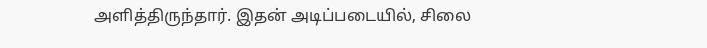அளித்திருந்தார். இதன் அடிப்படையில், சிலை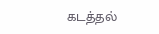கடத்தல்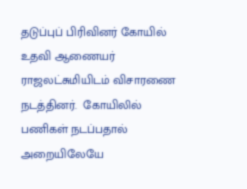தடுப்புப் பிரிவினர் கோயில் உதவி ஆணையர் ராஜலட்சுமியிடம் விசாரணை நடத்தினர்.  கோயிலில் பணிகள் நடப்பதால் அறையிலேயே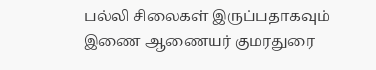பல்லி சிலைகள் இருப்பதாகவும் இணை ஆணையர் குமரதுரை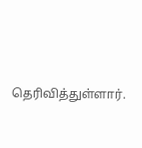தெரிவித்துள்ளார்.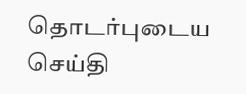தொடர்புடைய செய்தி